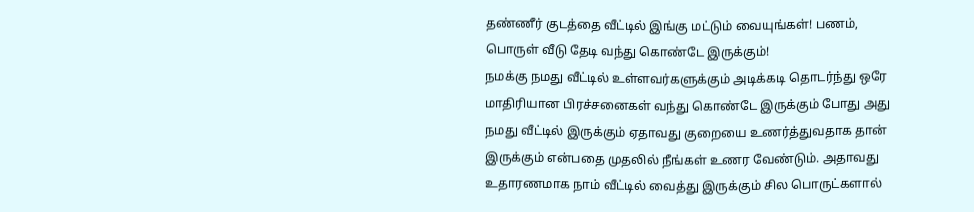தண்ணீர் குடத்தை வீட்டில் இங்கு மட்டும் வையுங்கள்! பணம், பொருள் வீடு தேடி வந்து கொண்டே இருக்கும்!
நமக்கு நமது வீட்டில் உள்ளவர்களுக்கும் அடிக்கடி தொடர்ந்து ஒரே மாதிரியான பிரச்சனைகள் வந்து கொண்டே இருக்கும் போது அது நமது வீட்டில் இருக்கும் ஏதாவது குறையை உணர்த்துவதாக தான் இருக்கும் என்பதை முதலில் நீங்கள் உணர வேண்டும். அதாவது உதாரணமாக நாம் வீட்டில் வைத்து இருக்கும் சில பொருட்களால்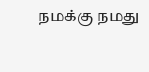நமக்கு நமது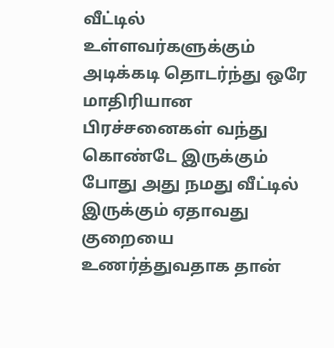வீட்டில் உள்ளவர்களுக்கும் அடிக்கடி தொடர்ந்து ஒரே மாதிரியான பிரச்சனைகள் வந்து கொண்டே இருக்கும் போது அது நமது வீட்டில் இருக்கும் ஏதாவது குறையை உணர்த்துவதாக தான்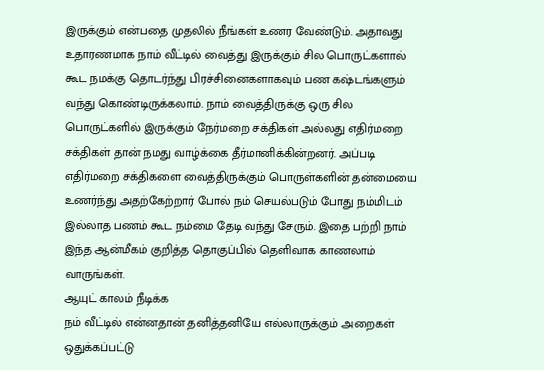இருக்கும் என்பதை முதலில் நீங்கள் உணர வேண்டும். அதாவது உதாரணமாக நாம் வீட்டில் வைத்து இருக்கும் சில பொருட்களால் கூட நமக்கு தொடர்ந்து பிரச்சினைகளாகவும் பண கஷ்டங்களும் வந்து கொண்டிருக்கலாம். நாம் வைத்திருக்கு ஒரு சில பொருட்களில் இருக்கும் நேர்மறை சக்திகள் அல்லது எதிர்மறை சக்திகள் தான் நமது வாழ்க்கை தீர்மானிக்கின்றனர். அப்படி எதிர்மறை சக்திகளை வைத்திருக்கும் பொருள்களின் தன்மையை உணர்ந்து அதற்கேற்றார் போல் நம் செயல்படும் போது நம்மிடம் இல்லாத பணம் கூட நம்மை தேடி வந்து சேரும். இதை பற்றி நாம் இந்த ஆன்மீகம் குறித்த தொகுப்பில் தெளிவாக காணலாம் வாருங்கள்.
ஆயுட் காலம் நீடிக்க
நம் வீட்டில் என்னதான் தனித்தனியே எல்லாருக்கும் அறைகள் ஒதுக்கப்பட்டு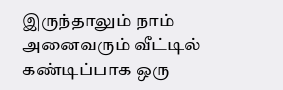இருந்தாலும் நாம் அனைவரும் வீட்டில் கண்டிப்பாக ஒரு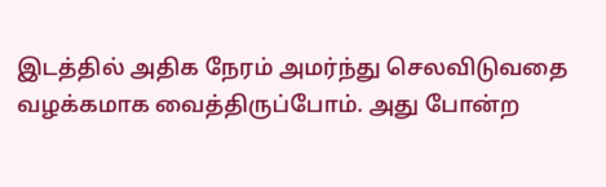இடத்தில் அதிக நேரம் அமர்ந்து செலவிடுவதை வழக்கமாக வைத்திருப்போம். அது போன்ற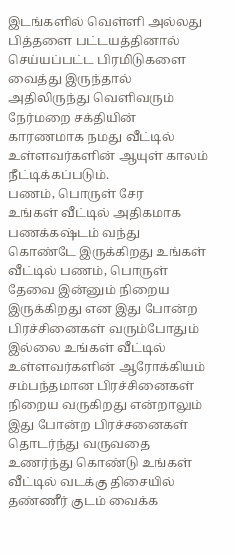இடங்களில் வெள்ளி அல்லது பித்தளை பட்டயத்தினால் செய்யப்பட்ட பிரமிடுகளை வைத்து இருந்தால் அதிலிருந்து வெளிவரும் நேர்மறை சக்தியின் காரணமாக நமது வீட்டில் உள்ளவர்களின் ஆயுள் காலம் நீட்டிக்கப்படும்.
பணம், பொருள் சேர
உங்கள் வீட்டில் அதிகமாக பணக்கஷ்டம் வந்து கொண்டே இருக்கிறது உங்கள் வீட்டில் பணம், பொருள் தேவை இன்னும் நிறைய இருக்கிறது என இது போன்ற பிரச்சினைகள் வரும்போதும் இல்லை உங்கள் வீட்டில் உள்ளவர்களின் ஆரோக்கியம் சம்பந்தமான பிரச்சினைகள் நிறைய வருகிறது என்றாலும் இது போன்ற பிரச்சனைகள் தொடர்ந்து வருவதை உணர்ந்து கொண்டு உங்கள் வீட்டில் வடக்கு திசையில் தண்ணீர் குடம் வைக்க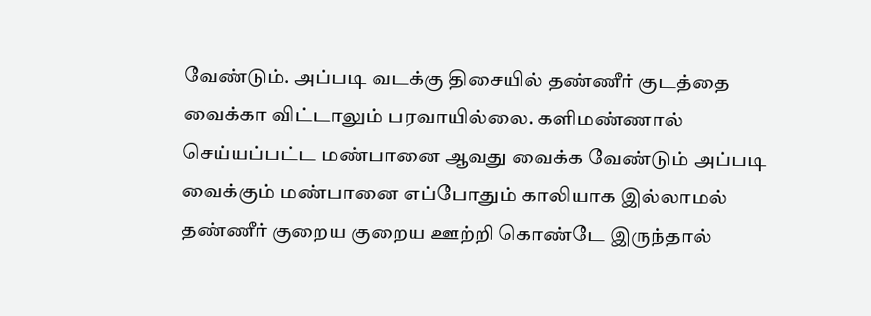வேண்டும். அப்படி வடக்கு திசையில் தண்ணீர் குடத்தை வைக்கா விட்டாலும் பரவாயில்லை. களிமண்ணால் செய்யப்பட்ட மண்பானை ஆவது வைக்க வேண்டும் அப்படி வைக்கும் மண்பானை எப்போதும் காலியாக இல்லாமல் தண்ணீர் குறைய குறைய ஊற்றி கொண்டே இருந்தால்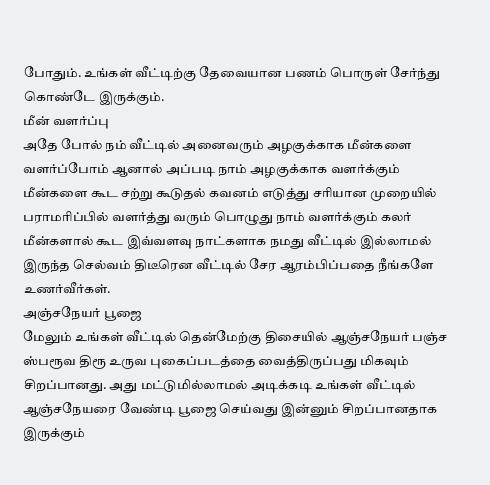போதும். உங்கள் வீட்டிற்கு தேவையான பணம் பொருள் சேர்ந்து கொண்டே இருக்கும்.
மீன் வளர்ப்பு
அதே போல் நம் வீட்டில் அனைவரும் அழகுக்காக மீன்களை வளர்ப்போம் ஆனால் அப்படி நாம் அழகுக்காக வளர்க்கும் மீன்களை கூட சற்று கூடுதல் கவனம் எடுத்து சரியான முறையில் பராமரிப்பில் வளர்த்து வரும் பொழுது நாம் வளர்க்கும் கலர் மீன்களால் கூட இவ்வளவு நாட்களாக நமது வீட்டில் இல்லாமல் இருந்த செல்வம் திடீரென வீட்டில் சேர ஆரம்பிப்பதை நீங்களே உணர்வீர்கள்.
அஞ்சநேயர் பூஜை
மேலும் உங்கள் வீட்டில் தென்மேற்கு திசையில் ஆஞ்சநேயர் பஞ்ச ஸ்பரூவ திரூ உருவ புகைப்படத்தை வைத்திருப்பது மிகவும் சிறப்பானது. அது மட்டுமில்லாமல் அடிக்கடி உங்கள் வீட்டில் ஆஞ்சநேயரை வேண்டி பூஜை செய்வது இன்னும் சிறப்பானதாக இருக்கும்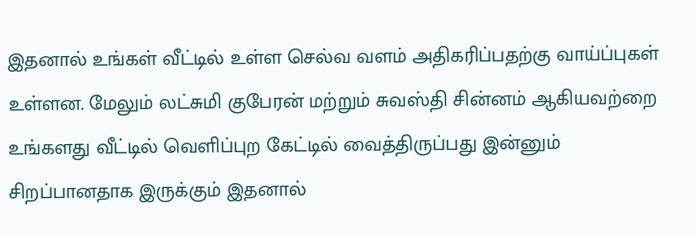இதனால் உங்கள் வீட்டில் உள்ள செல்வ வளம் அதிகரிப்பதற்கு வாய்ப்புகள் உள்ளன. மேலும் லட்சுமி குபேரன் மற்றும் சுவஸ்தி சின்னம் ஆகியவற்றை உங்களது வீட்டில் வெளிப்புற கேட்டில் வைத்திருப்பது இன்னும் சிறப்பானதாக இருக்கும் இதனால்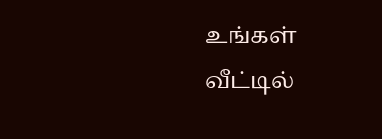உங்கள் வீட்டில்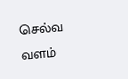செல்வ வளம்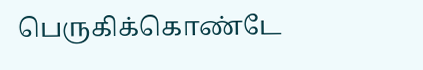பெருகிக்கொண்டே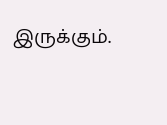இருக்கும்.